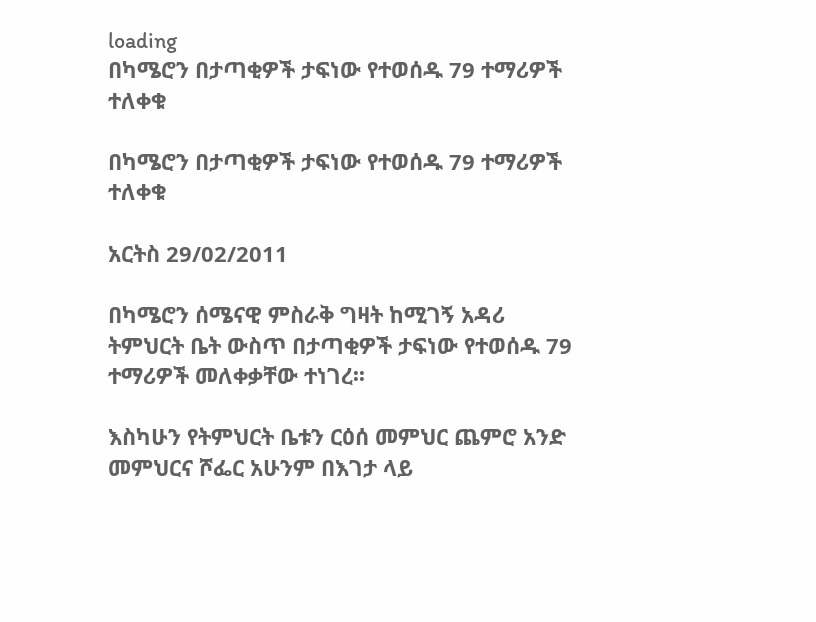loading
በካሜሮን በታጣቂዎች ታፍነው የተወሰዱ 79 ተማሪዎች ተለቀቁ

በካሜሮን በታጣቂዎች ታፍነው የተወሰዱ 79 ተማሪዎች ተለቀቁ

አርትስ 29/02/2011

በካሜሮን ሰሜናዊ ምስራቅ ግዛት ከሚገኝ አዳሪ ትምህርት ቤት ውስጥ በታጣቂዎች ታፍነው የተወሰዱ 79 ተማሪዎች መለቀቃቸው ተነገረ፡፡

እስካሁን የትምህርት ቤቱን ርዕሰ መምህር ጨምሮ አንድ መምህርና ሾፌር አሁንም በእገታ ላይ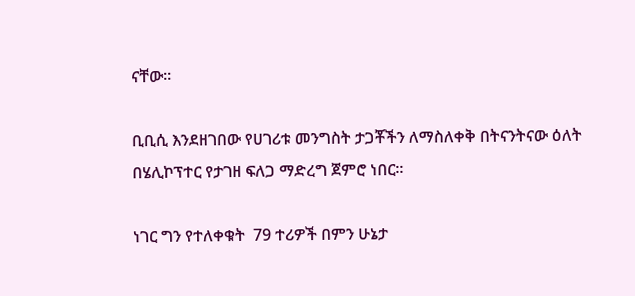ናቸው፡፡

ቢቢሲ እንደዘገበው የሀገሪቱ መንግስት ታጋቾችን ለማስለቀቅ በትናንትናው ዕለት በሄሊኮፕተር የታገዘ ፍለጋ ማድረግ ጀምሮ ነበር።

ነገር ግን የተለቀቁት  79 ተሪዎች በምን ሁኔታ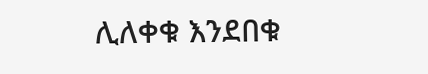ሊለቀቁ እንደበቁ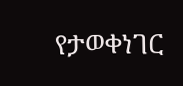የታወቀነገር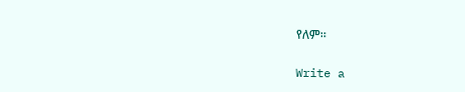የለም።

Write a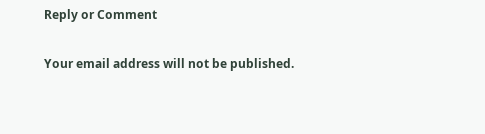Reply or Comment

Your email address will not be published.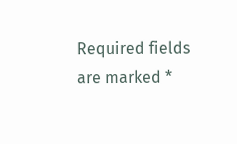Required fields are marked *